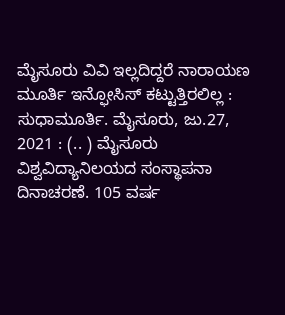ಮೈಸೂರು ವಿವಿ ಇಲ್ಲದಿದ್ದರೆ ನಾರಾಯಣ ಮೂರ್ತಿ ಇನ್ಫೋಸಿಸ್ ಕಟ್ಟುತ್ತಿರಲಿಲ್ಲ : ಸುಧಾಮೂರ್ತಿ. ಮೈಸೂರು, ಜು.27, 2021 : (.. ) ಮೈಸೂರು ವಿಶ್ವವಿದ್ಯಾನಿಲಯದ ಸಂಸ್ಥಾಪನಾ ದಿನಾಚರಣೆ. 105 ವರ್ಷ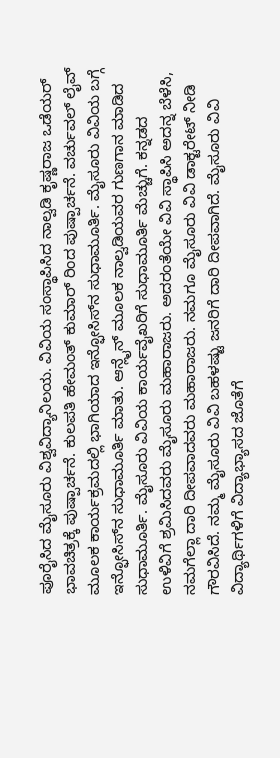ಪೂರೈಸಿದ ಮೈಸೂರು ವಿಶ್ವವಿದ್ಯಾನಿಲಯ. ವಿವಿಯ ಸಂಸ್ಥಾಪಿಸಿದ ನಾಲ್ವಡಿ ಕೃಷ್ಣರಾಜ ಒಡೆಯರ್‌ ಭಾವಚಿತ್ರಕ್ಕೆ ಪುಷ್ಪಾರ್ಚನೆ. ಕುಲಪತಿ ಹೇಮಂತ್ ಕುಮಾರ್ ರಿಂದ ಪುಷ್ಪಾರ್ಚನೆ. ವರ್ಚುವಲ್ ಲೈವ್ ಮೂಲಕ ಕಾರ್ಯಕ್ರಮದಲ್ಲಿ ಭಾಗಿಯಾದ ಇನ್ಫೋಸಿಸ್‌ನ ಸುಧಾಮೂರ್ತಿ. ಮೈಸೂರು ವಿವಿಯ ಬಗ್ಗೆ ಇನ್ಫೋಸಿಸ್‌ನ ಸುಧಾಮೂರ್ತಿ ಮಾತು. ಆನ್ಲೈನ್ ಮೂಲಕ ನಾಲ್ವಡಿಯವರ ಗುಣಗಾನ ಮಾಡಿದ ಸುಧಾಮೂರ್ತಿ. ಮೈಸೂರು ವಿವಿಯ ಕಾರ್ಯವೈಖರಿಗೆ ಸುಧಾಮೂರ್ತಿ ಮೆಚ್ಚುಗೆ. ಕನ್ನಡದ ಉಳಿವಿಗೆ ಶ್ರಮಿಸಿದವರು ಮೈಸೂರು ಮಹಾರಾಜರು. ಅದರಂತೆಯೇ ವಿವಿ ಸ್ಥಾಪಿಸಿ ಅದನ್ನ ಬೆಳೆಸಿ, ನಮಗೆಲ್ಲಾ ದಾರಿ ದೀಪವಾದವರು ಮಹಾರಾಜರು. ನಮಗೂ ಮೈಸೂರು ವಿವಿ ಡಾಕ್ಟರೇಟ್ ನೀಡಿ ಗೌರವಿಸಿದೆ. ನಮ್ಮ ಮೈಸೂರು ವಿವಿ ಬಹಳಷ್ಟು ಜನರಿಗೆ ದಾರಿ ದೀಪವಾಗಿದೆ. ಮೈಸೂರು ವಿವಿ ವಿದ್ಯಾರ್ಥಿಗಳಿಗೆ ವಿದ್ಯಾಭ್ಯಾಸದ ಜೊತೆಗೆ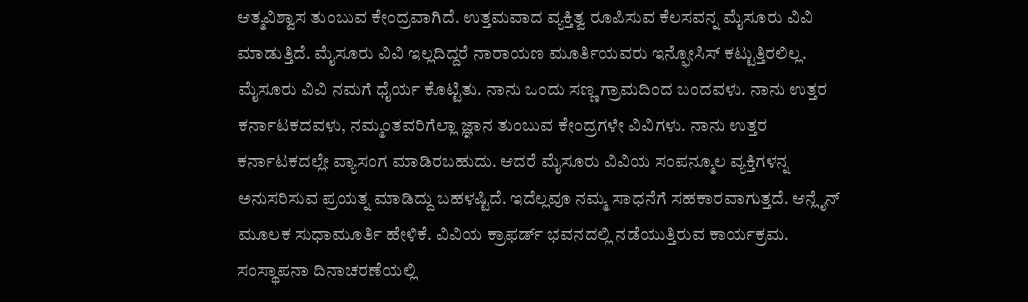ಆತ್ಮವಿಶ್ವಾಸ ತುಂಬುವ ಕೇಂದ್ರವಾಗಿದೆ. ಉತ್ತಮವಾದ ವ್ಯಕ್ತಿತ್ವ ರೂಪಿಸುವ ಕೆಲಸವನ್ನ ಮೈಸೂರು ವಿವಿ ಮಾಡುತ್ತಿದೆ. ಮೈಸೂರು ವಿವಿ ಇಲ್ಲದಿದ್ದರೆ ನಾರಾಯಣ ಮೂರ್ತಿಯವರು ಇನ್ಫೋಸಿಸ್ ಕಟ್ಟುತ್ತಿರಲಿಲ್ಲ. ಮೈಸೂರು ವಿವಿ ನಮಗೆ ಧೈರ್ಯ ಕೊಟ್ಟಿತು. ನಾನು ಒಂದು ಸಣ್ಣ ಗ್ರಾಮದಿಂದ ಬಂದವಳು. ನಾನು ಉತ್ತರ ಕರ್ನಾಟಕದವಳು, ನಮ್ಮಂತವರಿಗೆಲ್ಲಾ ಜ್ಞಾನ ತುಂಬುವ ಕೇಂದ್ರಗಳೇ ವಿವಿಗಳು. ನಾನು ಉತ್ತರ ಕರ್ನಾಟಕದಲ್ಲೇ ವ್ಯಾಸಂಗ ಮಾಡಿರಬಹುದು. ಆದರೆ ಮೈಸೂರು ವಿವಿಯ ಸಂಪನ್ಮೂಲ ವ್ಯಕ್ತಿಗಳನ್ನ ಅನುಸರಿಸುವ ಪ್ರಯತ್ನ ಮಾಡಿದ್ದು ಬಹಳಷ್ಟಿದೆ. ಇದೆಲ್ಲವೂ ನಮ್ಮ ಸಾಧನೆಗೆ ಸಹಕಾರವಾಗುತ್ತದೆ. ಆನ್ಲೈನ್ ಮೂಲಕ ಸುಧಾಮೂರ್ತಿ ಹೇಳಿಕೆ. ವಿವಿಯ ಕ್ರಾಫರ್ಡ್ ಭವನದಲ್ಲಿ ನಡೆಯುತ್ತಿರುವ ಕಾರ್ಯಕ್ರಮ. ಸಂಸ್ಥಾಪನಾ ದಿನಾಚರಣೆಯಲ್ಲಿ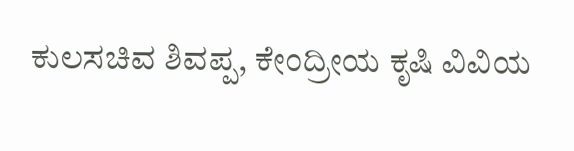ಕುಲಸಚಿವ ಶಿವಪ್ಪ, ಕೇಂದ್ರೀಯ ಕೃಷಿ ವಿವಿಯ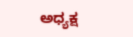ಅಧ್ಯಕ್ಷ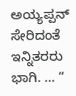ಅಯ್ಯಪ್ಪನ್ ಸೇರಿದಂತೆ ಇನ್ನಿತರರು ಭಾಗಿ. … “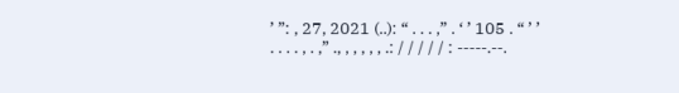’ ”: , 27, 2021 (..): “ . . . ,” . ‘ ’ 105 . “ ’ ’ . . . . , . ,” ., , , , , , .: / / / / / : -----.--.